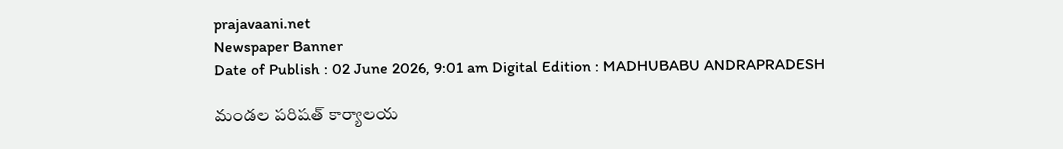prajavaani.net
Newspaper Banner
Date of Publish : 02 June 2026, 9:01 am Digital Edition : MADHUBABU ANDRAPRADESH

మండల పరిషత్ కార్యాలయ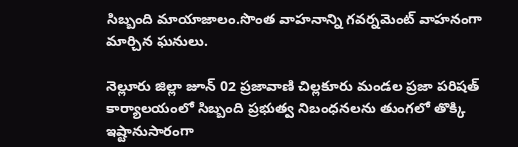సిబ్బంది మాయాజాలం.సొంత వాహనాన్ని గవర్నమెంట్ వాహనంగా మార్చిన ఘనులు.

నెల్లూరు జిల్లా జూన్ 02 ప్రజావాణి చిల్లకూరు మండల ప్రజా పరిషత్ కార్యాలయంలో సిబ్బంది ప్రభుత్వ నిబంధనలను తుంగలో తొక్కి ఇష్టానుసారంగా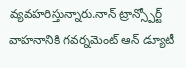వ్యవహరిస్తున్నారు.నాన్ ట్రాన్స్పోర్ట్ వాహనానికి గవర్నమెంట్ ఆన్ డ్యూటీ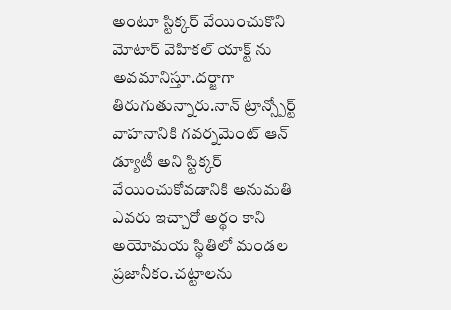అంటూ స్టిక్కర్ వేయించుకొని మోటార్ వెహికల్ యాక్ట్ ను అవమానిస్తూ.దర్జాగా తిరుగుతున్నారు.నాన్ ట్రాన్స్పోర్ట్ వాహనానికి గవర్నమెంట్ ఆన్ డ్యూటీ అని స్టిక్కర్ వేయించుకోవడానికి అనుమతి ఎవరు ఇచ్చారో అర్థం కాని అయోమయ స్థితిలో మండల ప్రజానీకం.చట్టాలను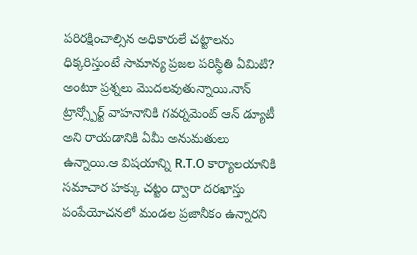పరిరక్షించాల్సిన అధికారులే చట్టాలను ధిక్కరిస్తుంటే సామాన్య ప్రజల పరిస్థితి ఏమిటి? అంటూ ప్రశ్నలు మొదలవుతున్నాయి.నాన్ ట్రాన్స్పోర్ట్ వాహనానికి గవర్నమెంట్ ఆన్ డ్యూటీ అని రాయడానికి ఏమీ అనుమతులు ఉన్నాయి.ఆ విషయాన్ని R.T.O కార్యాలయానికి సమాచార హక్కు చట్టం ద్వారా దరఖాస్తు పంపేయోచనలో మండల ప్రజానీకం ఉన్నారని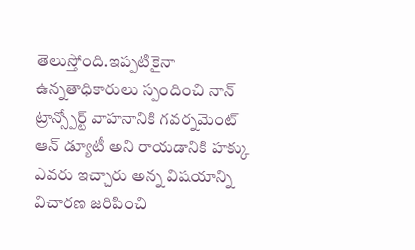తెలుస్తోంది.ఇప్పటికైనా ఉన్నతాధికారులు స్పందించి నాన్ ట్రాన్స్పోర్ట్ వాహనానికి గవర్నమెంట్ ఆన్ డ్యూటీ అని రాయడానికి హక్కు ఎవరు ఇచ్చారు అన్న విషయాన్ని విచారణ జరిపించి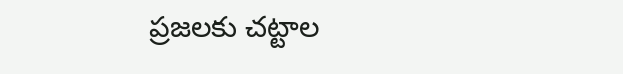ప్రజలకు చట్టాల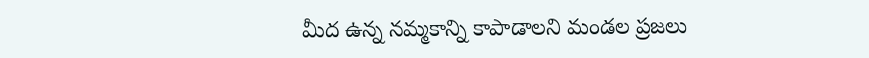మీద ఉన్న నమ్మకాన్ని కాపాడాలని మండల ప్రజలు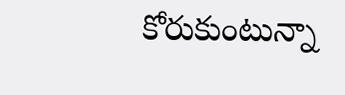కోరుకుంటున్నా